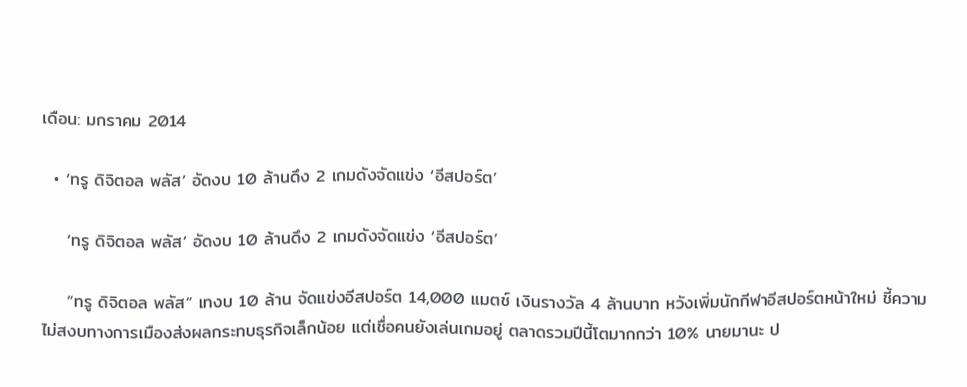เดือน: มกราคม 2014

  • ‘ทรู ดิจิตอล พลัส’ อัดงบ 10 ล้านดึง 2 เกมดังจัดแข่ง ‘อีสปอร์ต’

    ‘ทรู ดิจิตอล พลัส’ อัดงบ 10 ล้านดึง 2 เกมดังจัดแข่ง ‘อีสปอร์ต’

    “ทรู ดิจิตอล พลัส” เทงบ 10 ล้าน จัดแข่งอีสปอร์ต 14,000 แมตช์ เงินรางวัล 4 ล้านบาท หวังเพิ่มนักกีฬาอีสปอร์ตหน้าใหม่ ชี้ความไม่สงบทางการเมืองส่งผลกระทบธุรกิจเล็กน้อย แต่เชื่อคนยังเล่นเกมอยู่ ตลาดรวมปีนี้โตมากกว่า 10% นายมานะ ป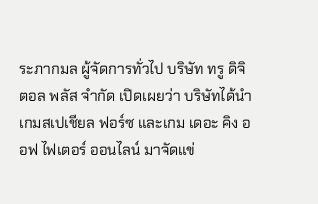ระภากมล ผู้จัดการทั่วไป บริษัท ทรู ดิจิตอล พลัส จำกัด เปิดเผยว่า บริษัทได้นำเกมสเปเชียล ฟอร์ซ และเกม เดอะ คิง ออฟ ไฟเตอร์ ออนไลน์ มาจัดแข่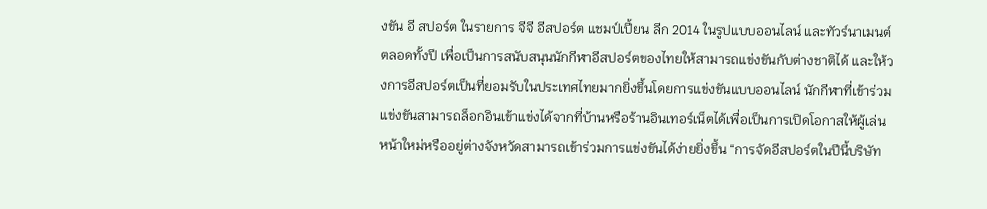งขัน อี สปอร์ต ในรายการ จีจี อีสปอร์ต แชมป์เปี้ยน ลีก 2014 ในรูปแบบออนไลน์ และทัวร์นาเมนต์ตลอดทั้งปี เพื่อเป็นการสนับสนุนนักกีฬาอีสปอร์ตของไทยให้สามารถแข่งขันกับต่างชาติได้ และให้วงการอีสปอร์ตเป็นที่ยอมรับในประเทศไทยมากยิ่งขึ้นโดยการแข่งขันแบบออนไลน์ นักกีฬาที่เข้าร่วมแข่งขันสามารถล็อกอินเข้าแข่งได้จากที่บ้านหรือร้านอินเทอร์เน็ตได้เพื่อเป็นการเปิดโอกาสให้ผู้เล่นหน้าใหม่หรืออยู่ต่างจังหวัดสามารถเข้าร่วมการแข่งขันได้ง่ายยิ่งขึ้น “การจัดอีสปอร์ตในปีนี้บริษัท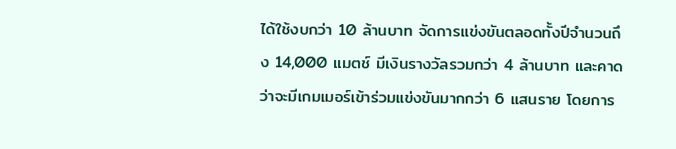ได้ใช้งบกว่า 10 ล้านบาท จัดการแข่งขันตลอดทั้งปีจำนวนถึง 14,000 แมตช์ มีเงินรางวัลรวมกว่า 4 ล้านบาท และคาดว่าจะมีเกมเมอร์เข้าร่วมแข่งขันมากกว่า 6 แสนราย โดยการ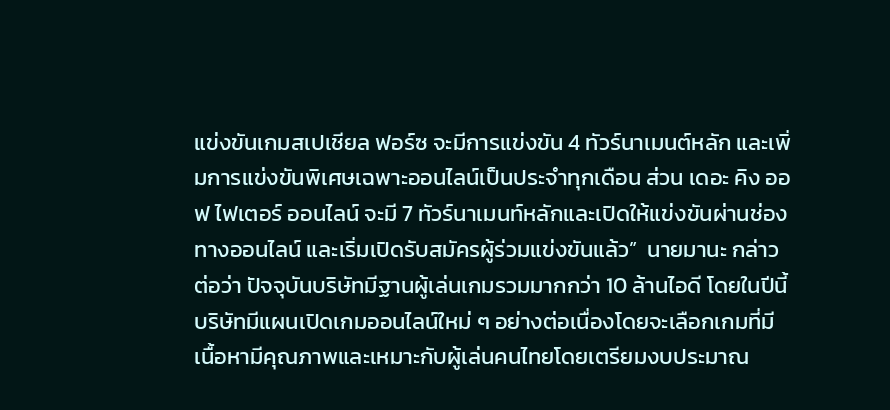แข่งขันเกมสเปเชียล ฟอร์ซ จะมีการแข่งขัน 4 ทัวร์นาเมนต์หลัก และเพิ่มการแข่งขันพิเศษเฉพาะออนไลน์เป็นประจำทุกเดือน ส่วน เดอะ คิง ออฟ ไฟเตอร์ ออนไลน์ จะมี 7 ทัวร์นาเมนท์หลักและเปิดให้แข่งขันผ่านช่องทางออนไลน์ และเริ่มเปิดรับสมัครผู้ร่วมแข่งขันแล้ว”  นายมานะ กล่าวต่อว่า ปัจจุบันบริษัทมีฐานผู้เล่นเกมรวมมากกว่า 10 ล้านไอดี โดยในปีนี้บริษัทมีแผนเปิดเกมออนไลน์ใหม่ ๆ อย่างต่อเนื่องโดยจะเลือกเกมที่มีเนื้อหามีคุณภาพและเหมาะกับผู้เล่นคนไทยโดยเตรียมงบประมาณ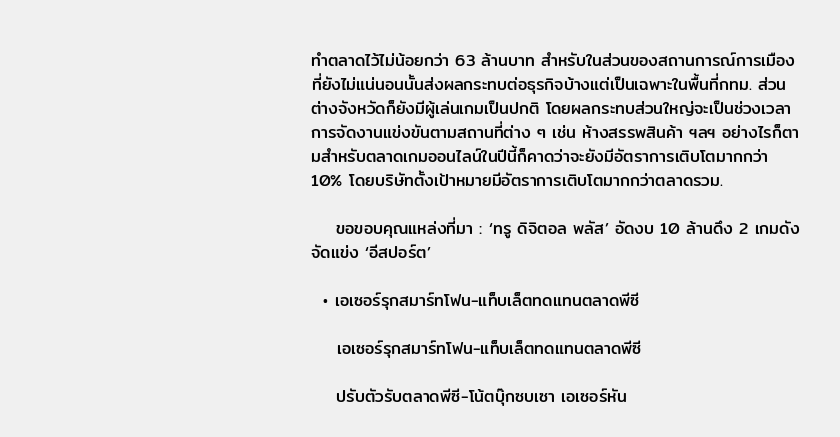ทำตลาดไว้ไม่น้อยกว่า 63 ล้านบาท สำหรับในส่วนของสถานการณ์การเมืองที่ยังไม่แน่นอนนั้นส่งผลกระทบต่อธุรกิจบ้างแต่เป็นเฉพาะในพื้นที่กทม. ส่วนต่างจังหวัดก็ยังมีผู้เล่นเกมเป็นปกติ โดยผลกระทบส่วนใหญ่จะเป็นช่วงเวลาการจัดงานแข่งขันตามสถานที่ต่าง ๆ เช่น ห้างสรรพสินค้า ฯลฯ อย่างไรก็ตามสำหรับตลาดเกมออนไลน์ในปีนี้ก็คาดว่าจะยังมีอัตราการเติบโตมากกว่า 10% โดยบริษัทตั้งเป้าหมายมีอัตราการเติบโตมากกว่าตลาดรวม.

    ขอขอบคุณแหล่งที่มา : ‘ทรู ดิจิตอล พลัส’ อัดงบ 10 ล้านดึง 2 เกมดังจัดแข่ง ‘อีสปอร์ต’

  • เอเซอร์รุกสมาร์ทโฟน-แท็บเล็ตทดแทนตลาดพีซี

    เอเซอร์รุกสมาร์ทโฟน-แท็บเล็ตทดแทนตลาดพีซี

    ปรับตัวรับตลาดพีซี-โน้ตบุ๊กซบเซา เอเซอร์หัน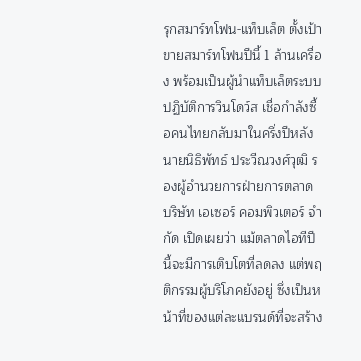รุกสมาร์ทโฟน-แท็บเล็ต ตั้งเป้าขายสมาร์ทโฟนปีนี้ 1 ล้านเครื่อง พร้อมเป็นผู้นำแท็บเล็ตระบบปฏิบัติการวินโดว์ส เชื่อกำลังซื้อคนไทยกลับมาในครึ่งปีหลัง นายนิธิพัทธ์ ประวีณวงศ์วุฒิ รองผู้อำนวยการฝ่ายการตลาด บริษัท เอเซอร์ คอมพิวเตอร์ จำกัด เปิดเผยว่า แม้ตลาดไอทีปีนี้จะมีการเติบโตที่ลดลง แต่พฤติกรรมผู้บริโภคยังอยู่ ซึ่งเป็นหน้าที่ของแต่ละแบรนด์ที่จะสร้าง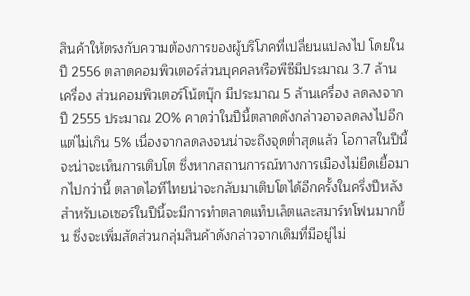สินค้าให้ตรงกับความต้องการของผู้บริโภคที่เปลี่ยนแปลงไป โดยในปี 2556 ตลาดคอมพิวเตอร์ส่วนบุคคลหรือพีซีมีประมาณ 3.7 ล้านเครื่อง ส่วนคอมพิวเตอร์โน้ตบุ๊ก มีประมาณ 5 ล้านเครื่อง ลดลงจากปี 2555 ประมาณ 20% คาดว่าในปีนี้ตลาดดังกล่าวอาจลดลงไปอีก แต่ไม่เกิน 5% เนื่องจากลดลงจนน่าจะถึงจุดต่ำสุดแล้ว โอกาสในปีนี้จะน่าจะเห็นการเติบโต ซึ่งหากสถานการณ์ทางการเมืองไม่ยืดเยื้อมากไปกว่านี้ ตลาดไอทีไทยน่าจะกลับมาเติบโตได้อีกครั้งในครึ่งปีหลัง สำหรับเอเซอร์ในปีนี้จะมีการทำตลาดแท็บเล็ตและสมาร์ทโฟนมากขึ้น ซึ่งจะเพิ่มสัดส่วนกลุ่มสินค้าดังกล่าวจากเดิมที่มีอยู่ไม่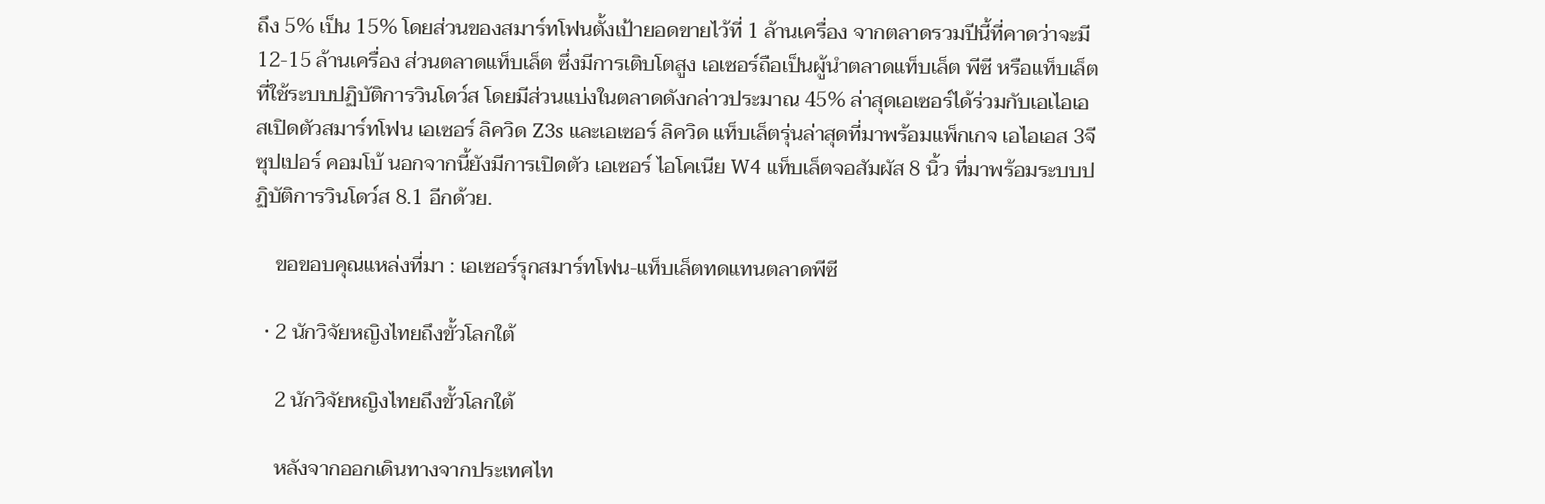ถึง 5% เป็น 15% โดยส่วนของสมาร์ทโฟนตั้งเป้ายอดขายไว้ที่ 1 ล้านเครื่อง จากตลาดรวมปีนี้ที่คาดว่าจะมี 12-15 ล้านเครื่อง ส่วนตลาดแท็บเล็ต ซึ่งมีการเติบโตสูง เอเซอร์ถือเป็นผู้นำตลาดแท็บเล็ต พีซี หรือแท็บเล็ตที่ใช้ระบบปฏิบัติการวินโดว์ส โดยมีส่วนแบ่งในตลาดดังกล่าวประมาณ 45% ล่าสุดเอเซอร์ได้ร่วมกับเอเไอเอสเปิดตัวสมาร์ทโฟน เอเซอร์ ลิควิด Z3s และเอเซอร์ ลิควิด แท็บเล็ตรุ่นล่าสุดที่มาพร้อมแพ็กเกจ เอไอเอส 3จี ซุปเปอร์ คอมโบ้ นอกจากนี้ยังมีการเปิดตัว เอเซอร์ ไอโคเนีย W4 แท็บเล็ตจอสัมผัส 8 นิ้ว ที่มาพร้อมระบบปฏิบัติการวินโดว์ส 8.1 อีกด้วย.

    ขอขอบคุณแหล่งที่มา : เอเซอร์รุกสมาร์ทโฟน-แท็บเล็ตทดแทนตลาดพีซี

  • 2 นักวิจัยหญิงไทยถึงขั้วโลกใต้

    2 นักวิจัยหญิงไทยถึงขั้วโลกใต้

    หลังจากออกเดินทางจากประเทศไท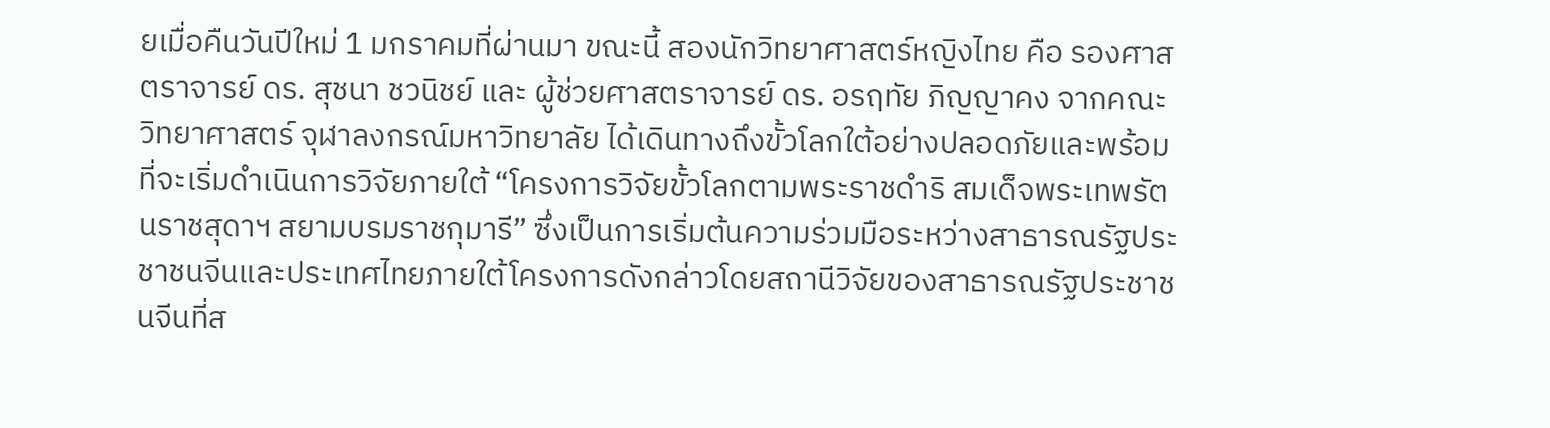ยเมื่อคืนวันปีใหม่ 1 มกราคมที่ผ่านมา ขณะนี้ สองนักวิทยาศาสตร์หญิงไทย คือ รองศาสตราจารย์ ดร. สุชนา ชวนิชย์ และ ผู้ช่วยศาสตราจารย์ ดร. อรฤทัย ภิญญาคง จากคณะวิทยาศาสตร์ จุฬาลงกรณ์มหาวิทยาลัย ได้เดินทางถึงขั้วโลกใต้อย่างปลอดภัยและพร้อมที่จะเริ่มดำเนินการวิจัยภายใต้ “โครงการวิจัยขั้วโลกตามพระราชดำริ สมเด็จพระเทพรัตนราชสุดาฯ สยามบรมราชกุมารี” ซึ่งเป็นการเริ่มต้นความร่วมมือระหว่างสาธารณรัฐประชาชนจีนและประเทศไทยภายใต้โครงการดังกล่าวโดยสถานีวิจัยของสาธารณรัฐประชาชนจีนที่ส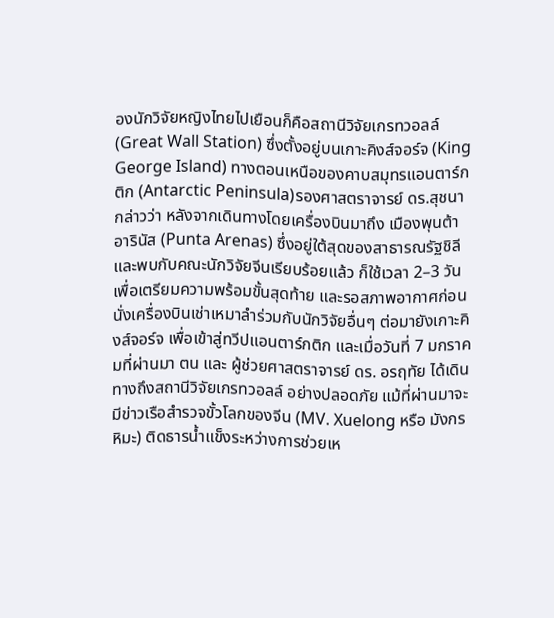องนักวิจัยหญิงไทยไปเยือนก็คือสถานีวิจัยเกรทวอลล์ (Great Wall Station) ซึ่งตั้งอยู่บนเกาะคิงส์จอร์จ (King George Island) ทางตอนเหนือของคาบสมุทรแอนตาร์กติก (Antarctic Peninsula)รองศาสตราจารย์ ดร.สุชนา กล่าวว่า หลังจากเดินทางโดยเครื่องบินมาถึง เมืองพุนต้า อารินัส (Punta Arenas) ซึ่งอยู่ใต้สุดของสาธารณรัฐชิลี และพบกับคณะนักวิจัยจีนเรียบร้อยแล้ว ก็ใช้เวลา 2–3 วัน เพื่อเตรียมความพร้อมขั้นสุดท้าย และรอสภาพอากาศก่อนนั่งเครื่องบินเช่าเหมาลำร่วมกับนักวิจัยอื่นๆ ต่อมายังเกาะคิงส์จอร์จ เพื่อเข้าสู่ทวีปแอนตาร์กติก และเมื่อวันที่ 7 มกราคมที่ผ่านมา ตน และ ผู้ช่วยศาสตราจารย์ ดร. อรฤทัย ได้เดินทางถึงสถานีวิจัยเกรทวอลล์ อย่างปลอดภัย แม้ที่ผ่านมาจะมีข่าวเรือสำรวจขั้วโลกของจีน (MV. Xuelong หรือ มังกรหิมะ) ติดธารน้ำแข็งระหว่างการช่วยเห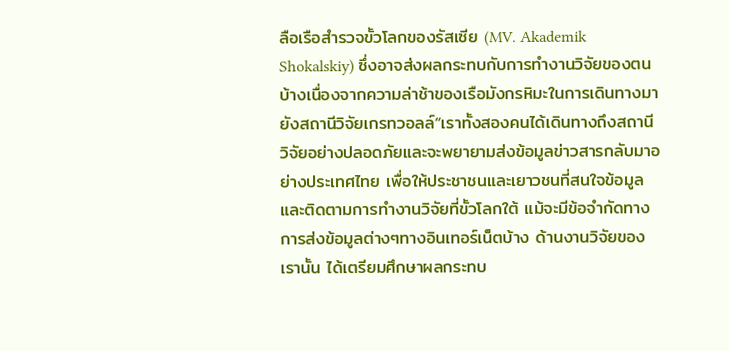ลือเรือสำรวจขั้วโลกของรัสเซีย (MV. Akademik Shokalskiy) ซึ่งอาจส่งผลกระทบกับการทำงานวิจัยของตนบ้างเนื่องจากความล่าช้าของเรือมังกรหิมะในการเดินทางมายังสถานีวิจัยเกรทวอลล์“เราทั้งสองคนได้เดินทางถึงสถานีวิจัยอย่างปลอดภัยและจะพยายามส่งข้อมูลข่าวสารกลับมาอย่างประเทศไทย เพื่อให้ประชาชนและเยาวชนที่สนใจข้อมูลและติดตามการทำงานวิจัยที่ขั้วโลกใต้ แม้จะมีข้อจำกัดทางการส่งข้อมูลต่างๆทางอินเทอร์เน็ตบ้าง ด้านงานวิจัยของเรานั้น ได้เตรียมศึกษาผลกระทบ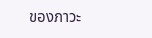ของภาวะ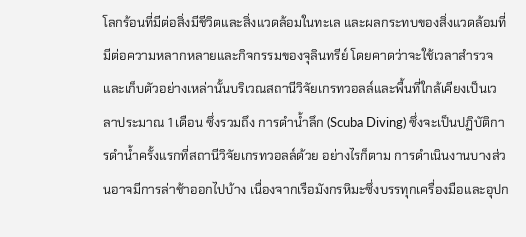โลกร้อนที่มีต่อสิ่งมีชีวิตและสิ่งแวดล้อมในทะเล และผลกระทบของสิ่งแวดล้อมที่มีต่อความหลากหลายและกิจกรรมของจุลินทรีย์ โดยคาดว่าจะใช้เวลาสำรวจและเก็บตัวอย่างเหล่านั้นบริเวณสถานีวิจัยเกรทวอลล์และพื้นที่ใกล้เคียงเป็นเวลาประมาณ 1 เดือน ซึ่งรวมถึง การดำน้ำลึก (Scuba Diving) ซึ่งจะเป็นปฏิบัติการดำน้ำครั้งแรกที่สถานีวิจัยเกรทวอลล์ด้วย อย่างไรก็ตาม การดำเนินงานบางส่วนอาจมีการล่าช้าออกไปบ้าง เนื่องจากเรือมังกรหิมะซึ่งบรรทุกเครื่องมือและอุปก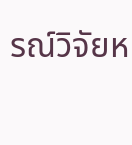รณ์วิจัยห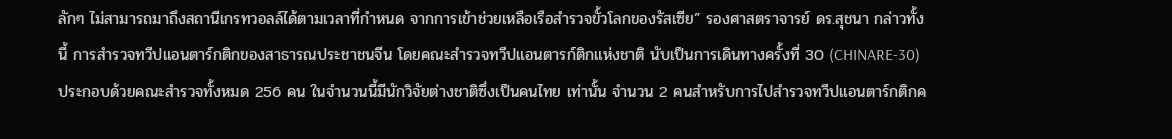ลักๆ ไม่สามารถมาถึงสถานีเกรทวอลล์ได้ตามเวลาที่กำหนด จากการเข้าช่วยเหลือเรือสำรวจขั้วโลกของรัสเซีย” รองศาสตราจารย์ ดร.สุชนา กล่าวทั้งนี้ การสำรวจทวีปแอนตาร์กติกของสาธารณประชาชนจีน โดยคณะสำรวจทวีปแอนตารก์ติกแห่งชาติ นับเป็นการเดินทางครั้งที่ 30 (CHINARE-30) ประกอบด้วยคณะสำรวจทั้งหมด 256 คน ในจำนวนนี้มีนักวิจัยต่างชาติซึ่งเป็นคนไทย เท่านั้น จำนวน 2 คนสำหรับการไปสำรวจทวีปแอนตาร์กติกค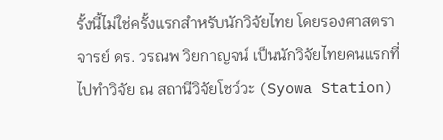รั้งนี้ไม่ใช่ครั้งแรกสำหรับนักวิจัยไทย โดยรองศาสตราจารย์ ดร. วรณพ วิยกาญจน์ เป็นนักวิจัยไทยคนแรกที่ไปทำวิจัย ณ สถานีวิจัยโชว์วะ (Syowa Station)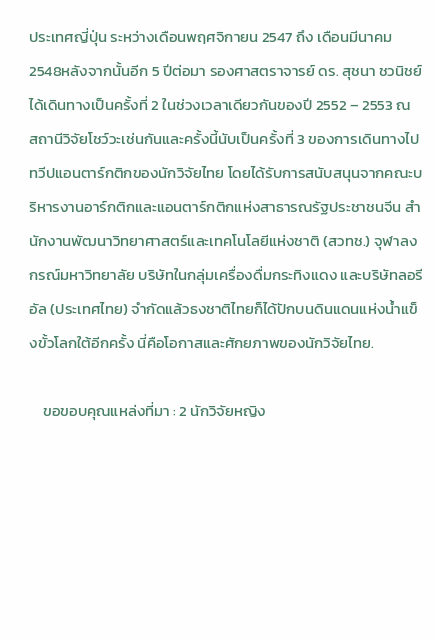ประเทศญี่ปุ่น ระหว่างเดือนพฤศจิกายน 2547 ถึง เดือนมีนาคม 2548หลังจากนั้นอีก 5 ปีต่อมา รองศาสตราจารย์ ดร. สุชนา ชวนิชย์ ได้เดินทางเป็นครั้งที่ 2 ในช่วงเวลาเดียวกันของปี 2552 – 2553 ณ สถานีวิจัยโชว์วะเช่นกันและครั้งนี้นับเป็นครั้งที่ 3 ของการเดินทางไปทวีปแอนตาร์กติกของนักวิจัยไทย โดยได้รับการสนับสนุนจากคณะบริหารงานอาร์กติกและแอนตาร์กติกแห่งสาธารณรัฐประชาชนจีน สำนักงานพัฒนาวิทยาศาสตร์และเทคโนโลยีแห่งชาติ (สวทช.) จุฬาลงกรณ์มหาวิทยาลัย บริษัทในกลุ่มเครื่องดื่มกระทิงแดง และบริษัทลอรีอัล (ประเทศไทย) จำกัดแล้วธงชาติไทยก็ได้ปักบนดินแดนแห่งน้ำแข็งขั้วโลกใต้อีกครั้ง นี่คือโอกาสและศักยภาพของนักวิจัยไทย.

    ขอขอบคุณแหล่งที่มา : 2 นักวิจัยหญิง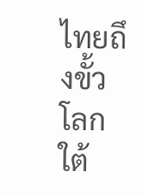ไทยถึงขั้วโลกใต้